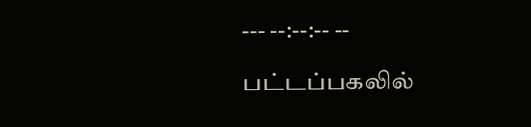--- --:--:-- --

பட்டப்பகலில்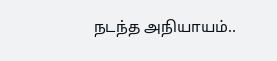நடந்த அநியாயம்..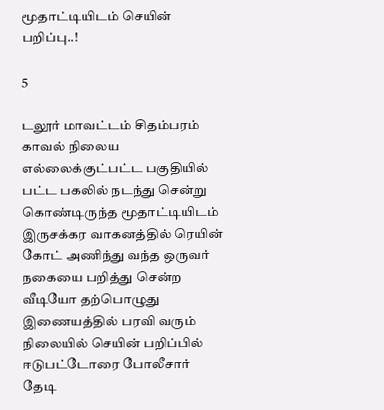மூதாட்டியிடம் செயின் பறிப்பு..!

5

டலூர் மாவட்டம் சிதம்பரம் காவல் நிலைய எல்லைக்குட்பட்ட பகுதியில் பட்ட பகலில் நடந்து சென்று கொண்டிருந்த மூதாட்டியிடம் இருசக்கர வாகனத்தில் ரெயின் கோட் அணிந்து வந்த ஒருவர் நகையை பறித்து சென்ற வீடியோ தற்பொழுது இணையத்தில் பரவி வரும் நிலையில் செயின் பறிப்பில் ஈடுபட்டோரை போலீசார் தேடி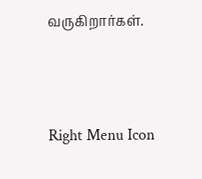வருகிறார்கள்.



Right Menu Icon